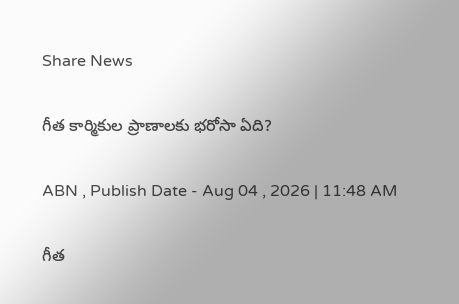Share News

గీత కార్మికుల ప్రాణాలకు భరోసా ఏది?

ABN , Publish Date - Aug 04 , 2026 | 11:48 AM

గీత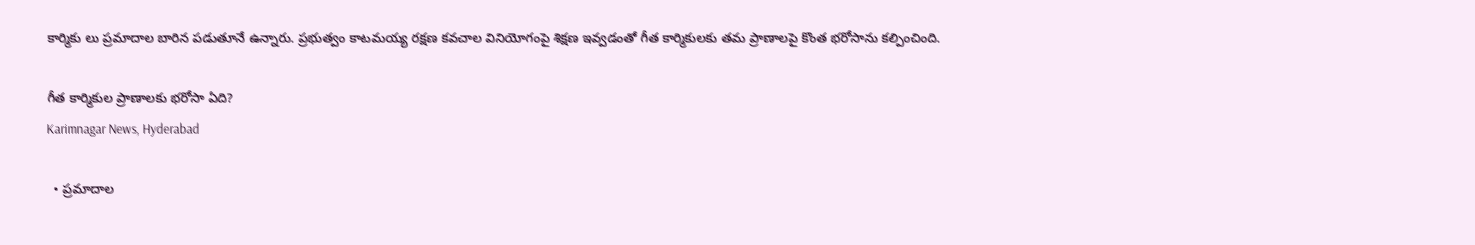కార్మికు లు ప్రమాదాల బారిన పడుతూనే ఉన్నారు. ప్రభుత్వం కాటమయ్య రక్షణ కవచాల వినియోగంపై శిక్షణ ఇవ్వడంతో గీత కార్మికులకు తమ ప్రాణాలపై కొంత భరోసాను కల్పించింది.

గీత కార్మికుల ప్రాణాలకు భరోసా ఏది?
Karimnagar News, Hyderabad

  • ప్రమాదాల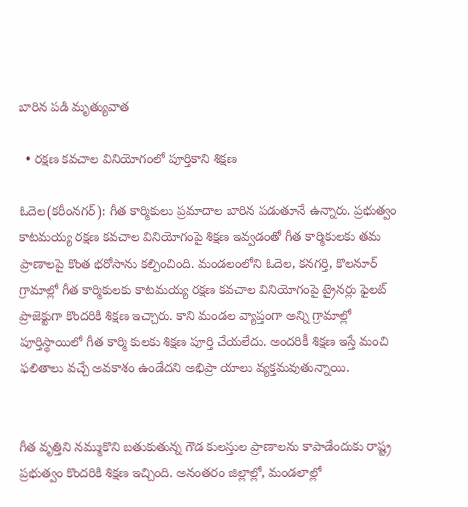బారిన పడి మృత్యువాత

  • రక్షణ కవచాల వినియోగంలో పూర్తికాని శిక్షణ

ఓదెల(కరీంనగర్): గీత కార్మికులు ప్రమాదాల బారిన పడుతూనే ఉన్నారు. ప్రభుత్వం కాటమయ్య రక్షణ కవచాల వినియోగంపై శిక్షణ ఇవ్వడంతో గీత కార్మికులకు తమ ప్రాణాలపై కొంత భరోసాను కల్పించింది. మండలంలోని ఓదెల, కనగర్తి, కొలనూర్‌ గ్రామాల్లో గీత కార్మికులకు కాటమయ్య రక్షణ కవచాల వినియోగంపై ట్రైనర్లు ఫైలట్‌ ప్రాజెక్టుగా కొందరికి శిక్షణ ఇచ్చారు. కాని మండల వ్యాప్తంగా అన్ని గ్రామాల్లో పూర్తిస్థాయిలో గీత కార్మి కులకు శిక్షణ పూర్తి చేయలేదు. అందరికీ శిక్షణ ఇస్తే మంచి ఫలితాలు వచ్చే అవకాశం ఉండేదని అభిప్రా యాలు వ్యక్తమవుతున్నాయి.


గీత వృత్తిని నమ్ముకొని బతుకుతున్న గౌడ కులస్తుల ప్రాణాలను కాపాడేందుకు రాష్ట్ర ప్రభుత్వం కొందరికి శిక్షణ ఇచ్చింది. అనంతరం జిల్లాల్లో, మండలాల్లో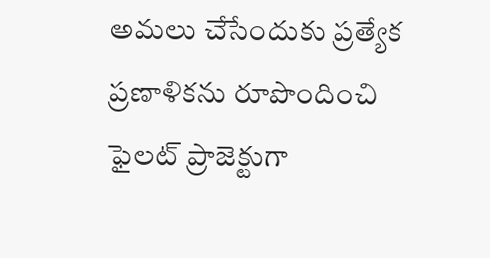అమలు చేసేందుకు ప్రత్యేక ప్రణాళికను రూపొందించి ఫైలట్‌ ప్రాజెక్టుగా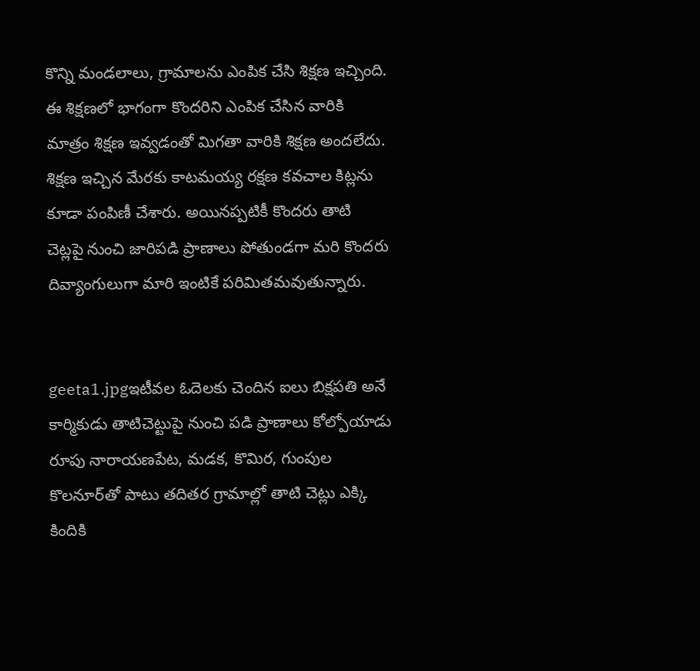కొన్ని మండలాలు, గ్రామాలను ఎంపిక చేసి శిక్షణ ఇచ్చింది. ఈ శిక్షణలో భాగంగా కొందరిని ఎంపిక చేసిన వారికి మాత్రం శిక్షణ ఇవ్వడంతో మిగతా వారికి శిక్షణ అందలేదు. శిక్షణ ఇచ్చిన మేరకు కాటమయ్య రక్షణ కవచాల కిట్లను కూడా పంపిణీ చేశారు. అయినప్పటికీ కొందరు తాటి చెట్లపై నుంచి జారిపడి ప్రాణాలు పోతుండగా మరి కొందరు దివ్యాంగులుగా మారి ఇంటికే పరిమితమవుతున్నారు.


geeta1.jpgఇటీవల ఓదెలకు చెందిన ఐలు బిక్షపతి అనే కార్మికుడు తాటిచెట్టుపై నుంచి పడి ప్రాణాలు కోల్పోయాడు రూపు నారాయణపేట, మడక, కొమిర, గుంపుల కొలనూర్‌తో పాటు తదితర గ్రామాల్లో తాటి చెట్లు ఎక్కి కిందికి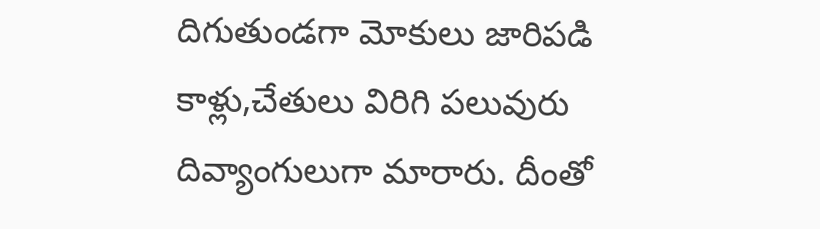దిగుతుండగా మోకులు జారిపడి కాళ్లు,చేతులు విరిగి పలువురు దివ్యాంగులుగా మారారు. దీంతో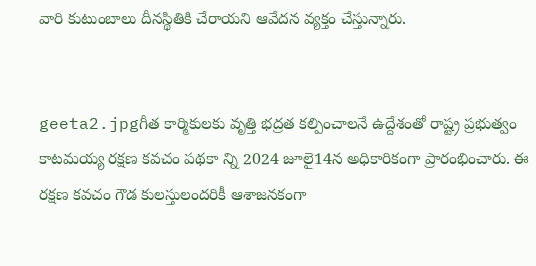వారి కుటుంబాలు దీనస్థితికి చేరాయని ఆవేదన వ్యక్తం చేస్తున్నారు.


geeta2.jpgగీత కార్మికులకు వృత్తి భద్రత కల్పించాలనే ఉద్దేశంతో రాష్ట్ర ప్రభుత్వం కాటమయ్య రక్షణ కవచం పథకా న్ని 2024 జూలై14న అధికారికంగా ప్రారంభించారు. ఈ రక్షణ కవచం గౌడ కులస్తులందరికీ ఆశాజనకంగా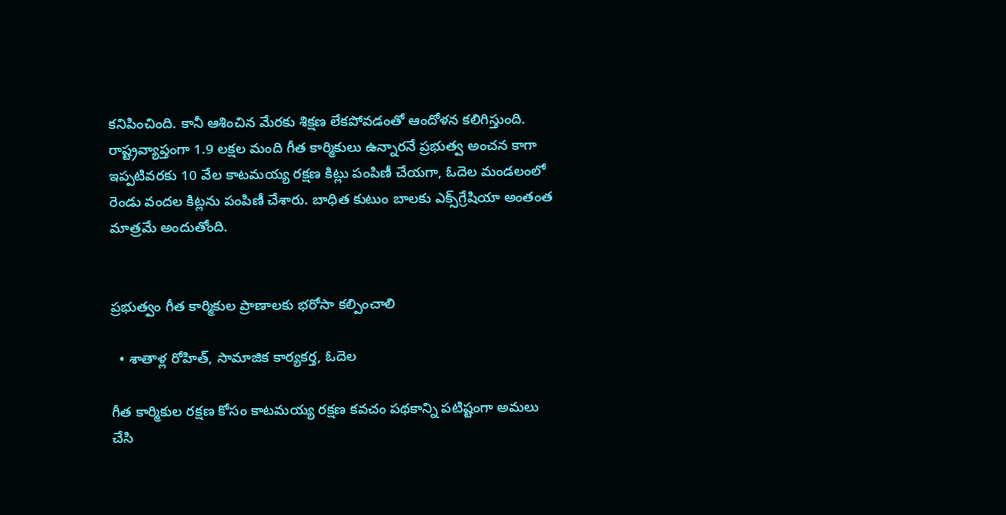కనిపించింది. కానీ ఆశించిన మేరకు శిక్షణ లేకపోవడంతో ఆందోళన కలిగిస్తుంది. రాష్ట్రవ్యాప్తంగా 1.9 లక్షల మంది గీత కార్మికులు ఉన్నారనే ప్రభుత్వ అంచన కాగా ఇప్పటివరకు 10 వేల కాటమయ్య రక్షణ కిట్లు పంపిణీ చేయగా, ఓదెల మండలంలో రెండు వందల కిట్లను పంపిణీ చేశారు. బాధిత కుటుం బాలకు ఎక్స్‌గ్రేషియా అంతంత మాత్రమే అందుతోంది.


ప్రభుత్వం గీత కార్మికుల ప్రాణాలకు భరోసా కల్పించాలి

  • శాతాళ్ల రోహిత్‌, సామాజిక కార్యకర్త, ఓదెల

గీత కార్మికుల రక్షణ కోసం కాటమయ్య రక్షణ కవచం పథకాన్ని పటిష్టంగా అమలు చేసి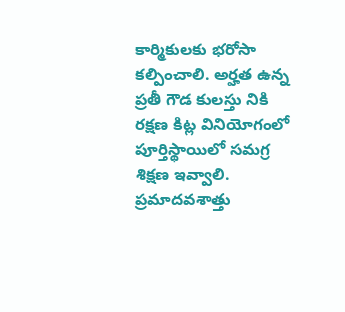కార్మికులకు భరోసా కల్పించాలి. అర్హత ఉన్న ప్రతీ గౌడ కులస్తు నికి రక్షణ కిట్ల వినియోగంలో పూర్తిస్థాయిలో సమగ్ర శిక్షణ ఇవ్వాలి. ప్రమాదవశాత్తు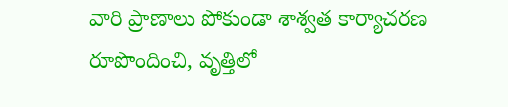వారి ప్రాణాలు పోకుండా శాశ్వత కార్యాచరణ రూపొందించి, వృత్తిలో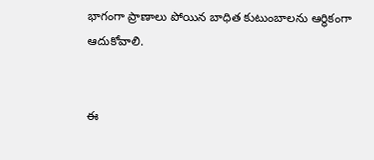భాగంగా ప్రాణాలు పోయిన బాధిత కుటుంబాలను ఆర్థికంగా ఆదుకోవాలి.


ఈ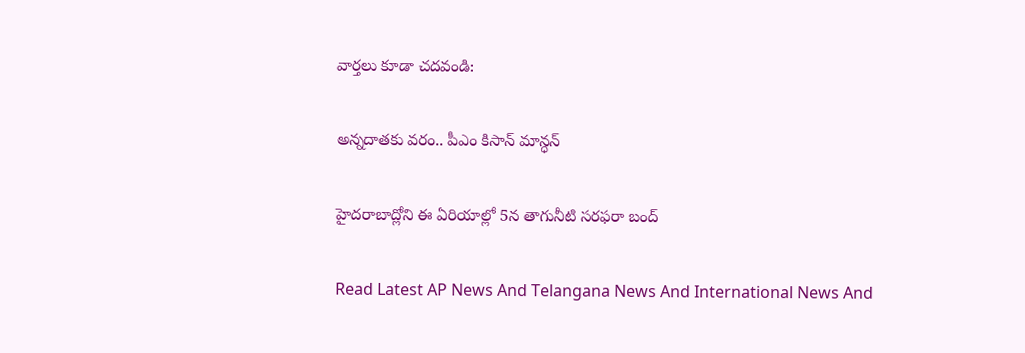వార్తలు కూడా చదవండి:

అన్నదాతకు వరం.. పీఎం కిసాన్ మాన్ధన్

హైదరాబాద్లోని ఈ ఏరియాల్లో 5న తాగునీటి సరఫరా బంద్

Read Latest AP News And Telangana News And International News And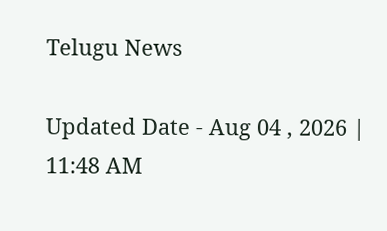Telugu News

Updated Date - Aug 04 , 2026 | 11:48 AM